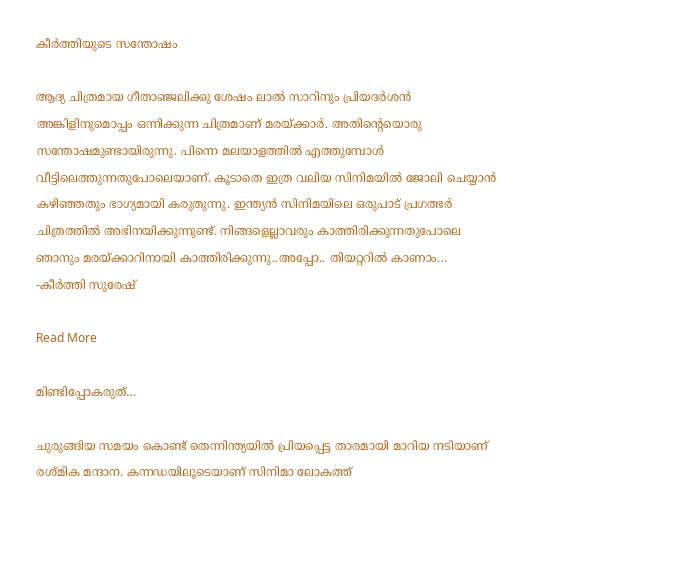കീർത്തിയുടെ സന്തോഷം

ആദ്യ ചിത്രമായ ഗീതാഞ്ജലിക്കു ശേഷം ലാല്‍ സാറിനും പ്രിയദര്‍ശന്‍ അങ്കിളിനുമൊപ്പം ഒന്നിക്കുന്ന ചിത്രമാണ് മരയ്ക്കാര്‍. അതിന്‍റെയൊരു സന്തോഷമുണ്ടായിരുന്നു. പിന്നെ മലയാളത്തില്‍ എത്തുമ്പോള്‍ വീട്ടിലെത്തുന്നതുപോലെയാണ്. കൂടാതെ ഇത്ര വലിയ സിനിമയില്‍ ജോലി ചെയ്യാന്‍ കഴിഞ്ഞതും ഭാഗ്യമായി കരുതുന്നു. ഇന്ത്യന്‍ സിനിമയിലെ ഒരുപാട് പ്രഗത്ഭര്‍ ചിത്രത്തില്‍ അഭിനയിക്കുന്നുണ്ട്. നിങ്ങളെല്ലാവരും കാത്തിരിക്കുന്നതുപോലെ ഞാനും മരയ്ക്കാറിനായി കാത്തിരിക്കുന്നു..അപ്പോ.. തിയറ്ററില്‍ കാണാം… -കീർത്തി സുരേഷ്

Read More

മിണ്ടിപ്പോകരുത്…

ചുരുങ്ങിയ സമയം കൊണ്ട് തെന്നിന്ത്യയിൽ പ്രിയപ്പെട്ട താരമായി മാറിയ നടിയാണ് രശ്മിക മന്ദാന. കന്നഡയിലൂടെയാണ് സിനിമാ ലോകത്ത്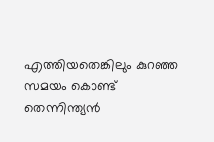എത്തിയതെങ്കിലും കുറഞ്ഞ സമയം കൊണ്ട് തെന്നിന്ത്യൻ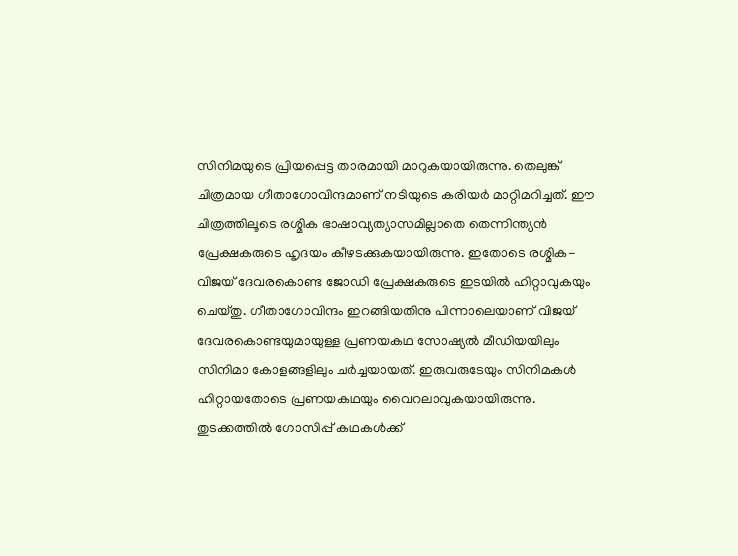സിനിമയുടെ പ്രിയപ്പെട്ട താരമായി മാറുകയായിരുന്നു. തെലുങ്ക് ചിത്രമായ ഗീതാഗോവിന്ദമാണ് നടിയുടെ കരിയർ മാറ്റിമറിച്ചത്. ഈ ചിത്രത്തിലൂടെ രശ്മിക ഭാഷാവ്യത്യാസമില്ലാതെ തെന്നിന്ത്യൻ പ്രേക്ഷകരുടെ ഹൃദയം കീഴടക്കുകയായിരുന്നു. ഇതോടെ രശ്മിക- വിജയ് ദേവരകൊണ്ട ജോഡി പ്രേക്ഷകരുടെ ഇടയിൽ ഹിറ്റാവുകയും ചെയ്തു. ഗീതാഗോവിന്ദം ഇറങ്ങിയതിനു പിന്നാലെയാണ് വിജയ് ദേവരകൊണ്ടയുമായുള്ള പ്രണയകഥ സോഷ്യൽ മീഡിയയിലും സിനിമാ കോളങ്ങളിലും ചർച്ചയായത്. ഇരുവരുടേയും സിനിമകൾ ഹിറ്റായതോടെ പ്രണയകഥയും വൈറലാവുകയായിരുന്നു. തുടക്കത്തിൽ ഗോസിപ്പ് കഥകൾക്ക്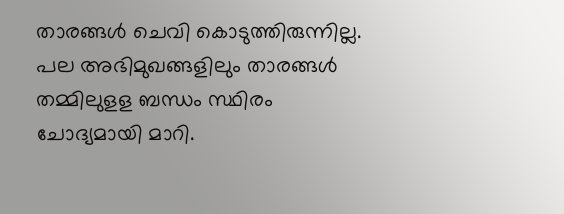താരങ്ങൾ ചെവി കൊടുത്തിരുന്നില്ല. പല അഭിമുഖങ്ങളിലും താരങ്ങൾ തമ്മിലുളള ബന്ധം സ്ഥിരം ചോദ്യമായി മാറി.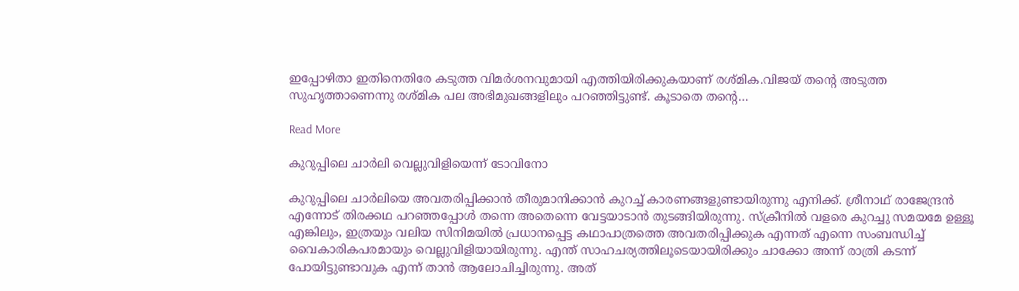ഇപ്പോഴിതാ ഇതിനെതിരേ കടുത്ത വിമർശനവുമായി എത്തിയിരിക്കുകയാണ് രശ്മിക.വിജയ് തന്‍റെ അടുത്ത സുഹൃത്താണെന്നു രശ്മിക പല അഭിമുഖങ്ങളിലും പറഞ്ഞിട്ടുണ്ട്. കൂടാതെ തന്‍റെ…

Read More

കുറുപ്പിലെ ചാര്‍ലി വെല്ലുവിളിയെന്ന് ടോവിനോ

കുറുപ്പിലെ ചാര്‍ലിയെ അവതരിപ്പിക്കാന്‍ തീരുമാനിക്കാന്‍ കുറച്ച് കാരണങ്ങളുണ്ടായിരുന്നു എനിക്ക്. ശ്രീനാഥ് രാജേന്ദ്രന്‍ എന്നോട് തിരക്കഥ പറഞ്ഞപ്പോള്‍ തന്നെ അതെന്നെ വേട്ടയാടാന്‍ തുടങ്ങിയിരുന്നു. സ്‌ക്രീനില്‍ വളരെ കുറച്ചു സമയമേ ഉള്ളൂ എങ്കിലും, ഇത്രയും വലിയ സിനിമയില്‍ പ്രധാനപ്പെട്ട കഥാപാത്രത്തെ അവതരിപ്പിക്കുക എന്നത് എന്നെ സംബന്ധിച്ച് വൈകാരികപരമായും വെല്ലുവിളിയായിരുന്നു. എന്ത് സാഹചര്യത്തിലൂടെയായിരിക്കും ചാക്കോ അന്ന് രാത്രി കടന്ന് പോയിട്ടുണ്ടാവുക എന്ന് താന്‍ ആലോചിച്ചിരുന്നു. അത്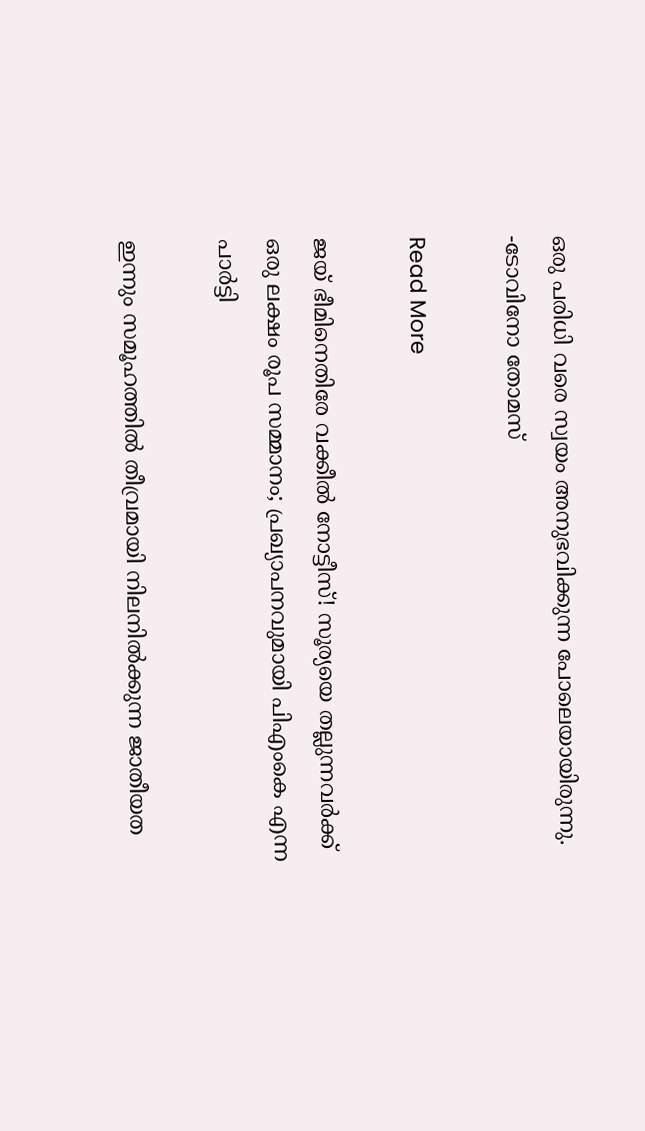ഒരു പരിധി വരെ സ്വയം അനുഭവിക്കുന്ന പോലെയായിരുന്നു. -ടോവിനോ തോമസ്

Read More

ജയ് ഭീമിനെതിരേ വക്കീൽ നോട്ടീസ്! സൂര്യയെ തല്ലുന്നവര്‍ക്ക് ഒരു ലക്ഷം രൂപ സമ്മാനം; പ്രഖ്യാപനവുമായി പിഎംകെ എന്ന പാര്‍ട്ടി

ഇന്നും സമൂഹത്തില്‍ തീവ്രമായി നിലനില്‍ക്കുന്ന ജാതീയത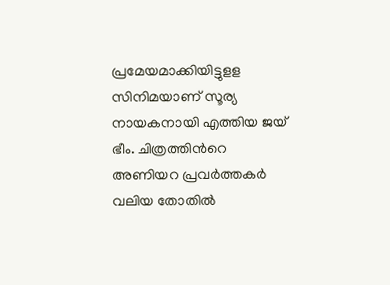പ്രമേയമാക്കിയിട്ടുളള സിനിമയാണ് സൂര്യ നായകനായി എത്തിയ ജയ് ഭീം. ചിത്രത്തിന്‍റെ അണിയറ പ്രവര്‍ത്തകര്‍ വലിയ തോതില്‍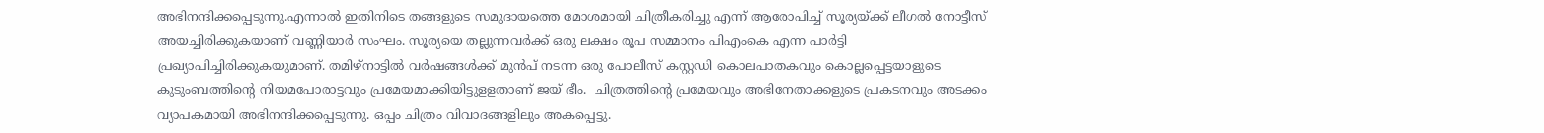അഭിനന്ദിക്കപ്പെടുന്നു.എന്നാൽ ഇതിനിടെ തങ്ങളുടെ സമുദായത്തെ മോശമായി ചിത്രീകരിച്ചു എന്ന് ആരോപിച്ച് സൂര്യയ്ക്ക് ലീഗല്‍ നോട്ടീസ് അയച്ചിരിക്കുകയാണ് വണ്ണിയാര്‍ സംഘം. സൂര്യയെ തല്ലുന്നവര്‍ക്ക് ഒരു ലക്ഷം രൂപ സമ്മാനം പിഎംകെ എന്ന പാര്‍ട്ടി പ്രഖ്യാപിച്ചിരിക്കുകയുമാണ്. തമിഴ്‌നാട്ടില്‍ വര്‍ഷങ്ങള്‍ക്ക് മുന്‍പ് നടന്ന ഒരു പോലീസ് കസ്റ്റഡി കൊലപാതകവും കൊല്ലപ്പെട്ടയാളുടെ കുടുംബത്തിന്‍റെ നിയമപോരാട്ടവും പ്രമേയമാക്കിയിട്ടുളളതാണ് ജയ് ഭീം.  ചിത്രത്തിന്‍റെ പ്രമേയവും അഭിനേതാക്കളുടെ പ്രകടനവും അടക്കം വ്യാപകമായി അഭിനന്ദിക്കപ്പെടുന്നു. ഒപ്പം ചിത്രം വിവാദങ്ങളിലും അകപ്പെട്ടു.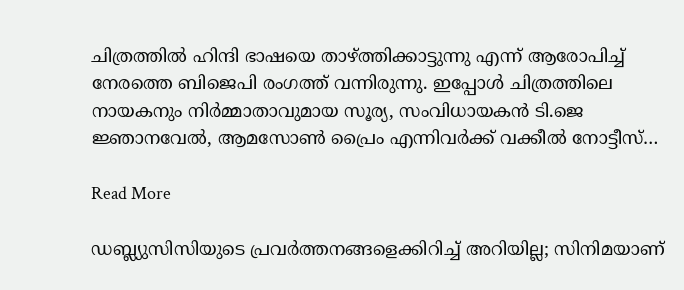ചിത്രത്തില്‍ ഹിന്ദി ഭാഷയെ താഴ്ത്തിക്കാട്ടുന്നു എന്ന് ആരോപിച്ച് നേരത്തെ ബിജെപി രംഗത്ത് വന്നിരുന്നു. ഇപ്പോള്‍ ചിത്രത്തിലെ നായകനും നിര്‍മ്മാതാവുമായ സൂര്യ, സംവിധായകന്‍ ടി.ജെ ജ്ഞാനവേല്‍, ആമസോണ്‍ പ്രൈം എന്നിവര്‍ക്ക് വക്കീല്‍ നോട്ടീസ്…

Read More

ഡബ്ല്യുസിസിയുടെ പ്രവര്‍ത്തനങ്ങളെക്കിറിച്ച് അറിയില്ല; സിനിമയാണ്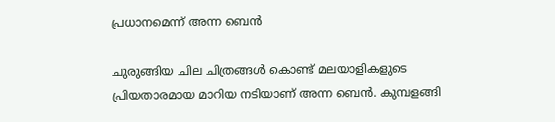പ്രധാനമെന്ന് അന്ന ബെൻ

ചുരുങ്ങിയ ചില ചിത്രങ്ങള്‍ കൊണ്ട് മലയാളികളുടെ പ്രിയതാരമായ മാറിയ നടിയാണ് അന്ന ബെന്‍. കുമ്പളങ്ങി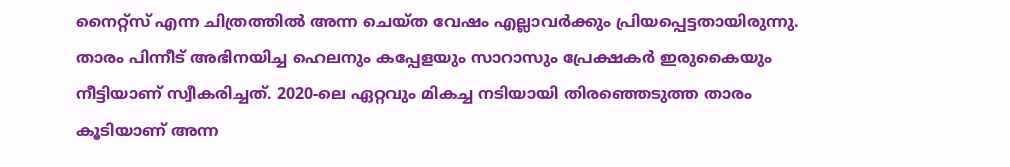നൈറ്റ്‌സ് എന്ന ചിത്രത്തില്‍ അന്ന ചെയ്ത വേഷം എല്ലാവര്‍ക്കും പ്രിയപ്പെട്ടതായിരുന്നു. താരം പിന്നീട് അഭിനയിച്ച ഹെലനും കപ്പേളയും സാറാസും പ്രേക്ഷകര്‍ ഇരുകൈയും നീട്ടിയാണ് സ്വീകരിച്ചത്. 2020-ലെ ഏറ്റവും മികച്ച നടിയായി തിരഞ്ഞെടുത്ത താരം കൂടിയാണ് അന്ന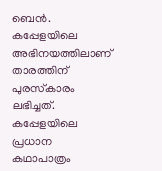ബെന്‍. കപ്പേളയിലെ അഭിനയത്തിലാണ് താരത്തിന് പുരസ്‌കാരം ലഭിച്ചത്. കപ്പേളയിലെ പ്രധാന കഥാപാത്രം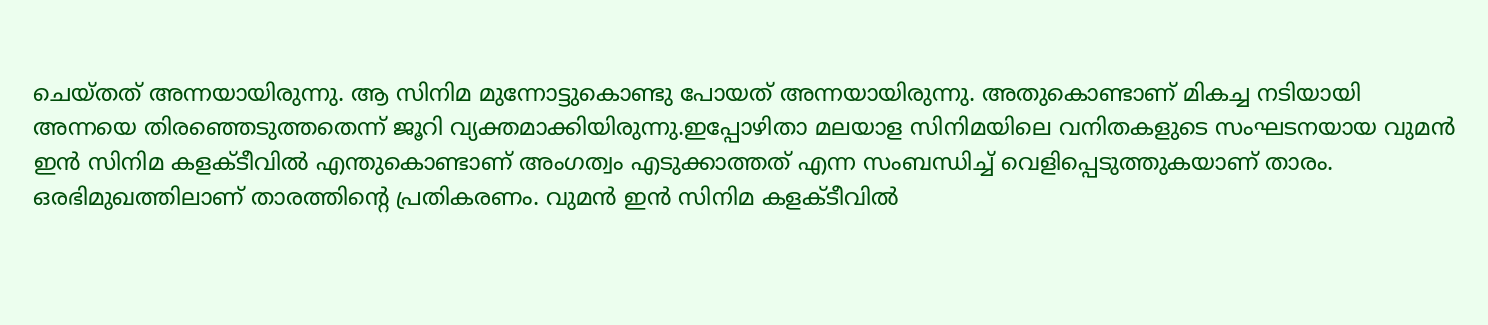ചെയ്തത് അന്നയായിരുന്നു. ആ സിനിമ മുന്നോട്ടുകൊണ്ടു പോയത് അന്നയായിരുന്നു. അതുകൊണ്ടാണ് മികച്ച നടിയായി അന്നയെ തിരഞ്ഞെടുത്തതെന്ന് ജൂറി വ്യക്തമാക്കിയിരുന്നു.ഇപ്പോഴിതാ മലയാള സിനിമയിലെ വനിതകളുടെ സംഘടനയായ വുമന്‍ ഇന്‍ സിനിമ കളക്ടീവില്‍ എന്തുകൊണ്ടാണ് അംഗത്വം എടുക്കാത്തത് എന്ന സംബന്ധിച്ച് വെളിപ്പെടുത്തുകയാണ് താരം. ഒരഭിമുഖത്തിലാണ് താരത്തിന്‍റെ പ്രതികരണം. വുമന്‍ ഇന്‍ സിനിമ കളക്ടീവില്‍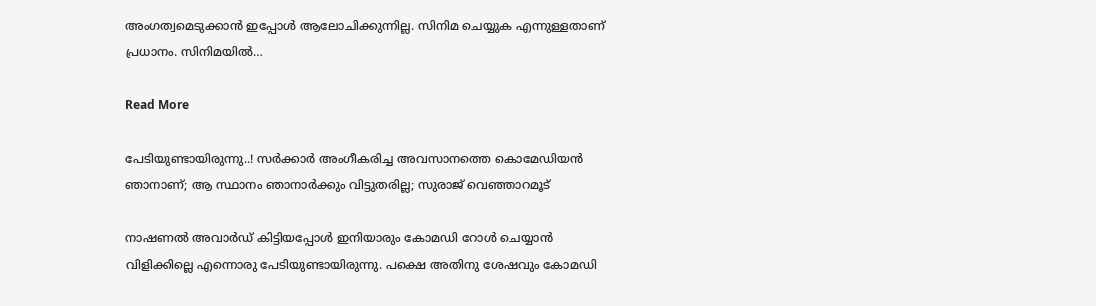അംഗത്വമെടുക്കാന്‍ ഇപ്പോള്‍ ആലോചിക്കുന്നില്ല. സിനിമ ചെയ്യുക എന്നുള്ളതാണ് പ്രധാനം. സിനിമയില്‍…

Read More

പേടിയുണ്ടായിരുന്നു..! സര്‍ക്കാര്‍ അംഗീകരിച്ച അവസാനത്തെ കൊമേഡിയന്‍ ഞാനാണ്; ആ സ്ഥാനം ഞാനാര്‍ക്കും വിട്ടുതരില്ല; സുരാജ് വെഞ്ഞാറമൂട്

നാഷണല്‍ അവാര്‍ഡ് കിട്ടിയപ്പോള്‍ ഇനിയാരും കോമഡി റോള്‍ ചെയ്യാന്‍ വിളിക്കില്ലെ എന്നൊരു പേടിയുണ്ടായിരുന്നു. പക്ഷെ അതിനു ശേഷവും കോമഡി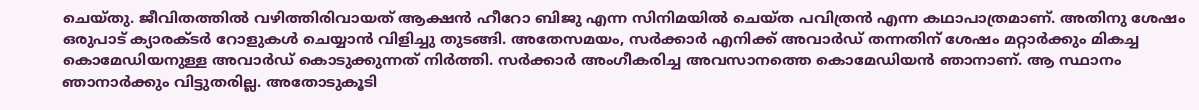ചെയ്തു. ജീവിതത്തില്‍ വഴിത്തിരിവായത് ആക്ഷന്‍ ഹീറോ ബിജു എന്ന സിനിമയില്‍ ചെയ്ത പവിത്രന്‍ എന്ന കഥാപാത്രമാണ്. അതിനു ശേഷം ഒരുപാട് ക്യാരക്ടര്‍ റോളുകള്‍ ചെയ്യാന്‍ വിളിച്ചു തുടങ്ങി. അതേസമയം, സര്‍ക്കാര്‍ എനിക്ക് അവാര്‍ഡ് തന്നതിന് ശേഷം മറ്റാര്‍ക്കും മികച്ച കൊമേഡിയനുള്ള അവാര്‍ഡ് കൊടുക്കുന്നത് നിർത്തി. സര്‍ക്കാര്‍ അംഗീകരിച്ച അവസാനത്തെ കൊമേഡിയന്‍ ഞാനാണ്. ആ സ്ഥാനം ഞാനാര്‍ക്കും വിട്ടുതരില്ല. അതോടുകൂടി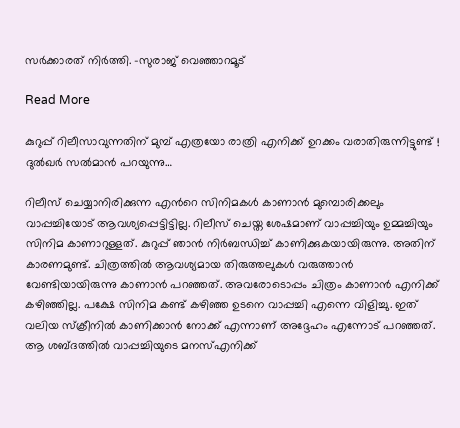സര്‍ക്കാരത് നിര്‍ത്തി. -സുരാജ് വെഞ്ഞാറമൂട്

Read More

കുറുപ്പ് റിലീസാവുന്നതിന് മുമ്പ് എത്രയോ രാത്രി എനിക്ക് ഉറക്കം വരാതിരുന്നിട്ടുണ്ട് ! ദുൽഖർ സൽമാൻ പറയുന്നു…

റിലീസ് ചെയ്യാനിരിക്കുന്ന എന്‍റെ സിനിമകള്‍ കാണാന്‍ മുമ്പൊരിക്കലും വാപ്പച്ചിയോട് ആവശ്യപ്പെട്ടിട്ടില്ല. റിലീസ് ചെയ്ത ശേഷമാണ് വാപ്പച്ചിയും ഉമ്മച്ചിയും സിനിമ കാണാറുള്ളത്. കുറുപ്പ് ഞാന്‍ നിര്‍ബന്ധിച്ച് കാണിക്കുകയായിരുന്നു. അതിന് കാരണമുണ്ട്. ചിത്രത്തില്‍ ആവശ്യമായ തിരുത്തലുകള്‍ വരുത്താന്‍ വേണ്ടിയായിരുന്നു കാണാന്‍ പറഞ്ഞത്. അവരോടൊപ്പം ചിത്രം കാണാന്‍ എനിക്ക് കഴിഞ്ഞില്ല. പക്ഷേ സിനിമ കണ്ട് കഴിഞ്ഞ ഉടനെ വാപ്പച്ചി എന്നെ വിളിച്ചു. ഇത് വലിയ സ്‌ക്രീനില്‍ കാണിക്കാന്‍ നോക്ക് എന്നാണ് അദ്ദേഹം എന്നോട് പറഞ്ഞത്. ആ ശബ്ദത്തില്‍ വാപ്പച്ചിയുടെ മനസ്എനിക്ക്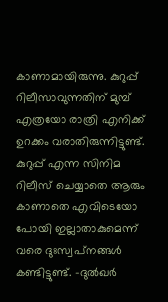കാണാമായിരുന്നു. കുറുപ്പ് റിലീസാവുന്നതിന് മുമ്പ് എത്രയോ രാത്രി എനിക്ക് ഉറക്കം വരാതിരുന്നിട്ടുണ്ട്. കുറുപ്പ് എന്ന സിനിമ റിലീസ് ചെയ്യാതെ ആരും കാണാതെ എവിടെയോ പോയി ഇല്ലാതാകുമെന്ന് വരെ ദുഃസ്വപ്‌നങ്ങള്‍ കണ്ടിട്ടുണ്ട്. -ദുൽഖർ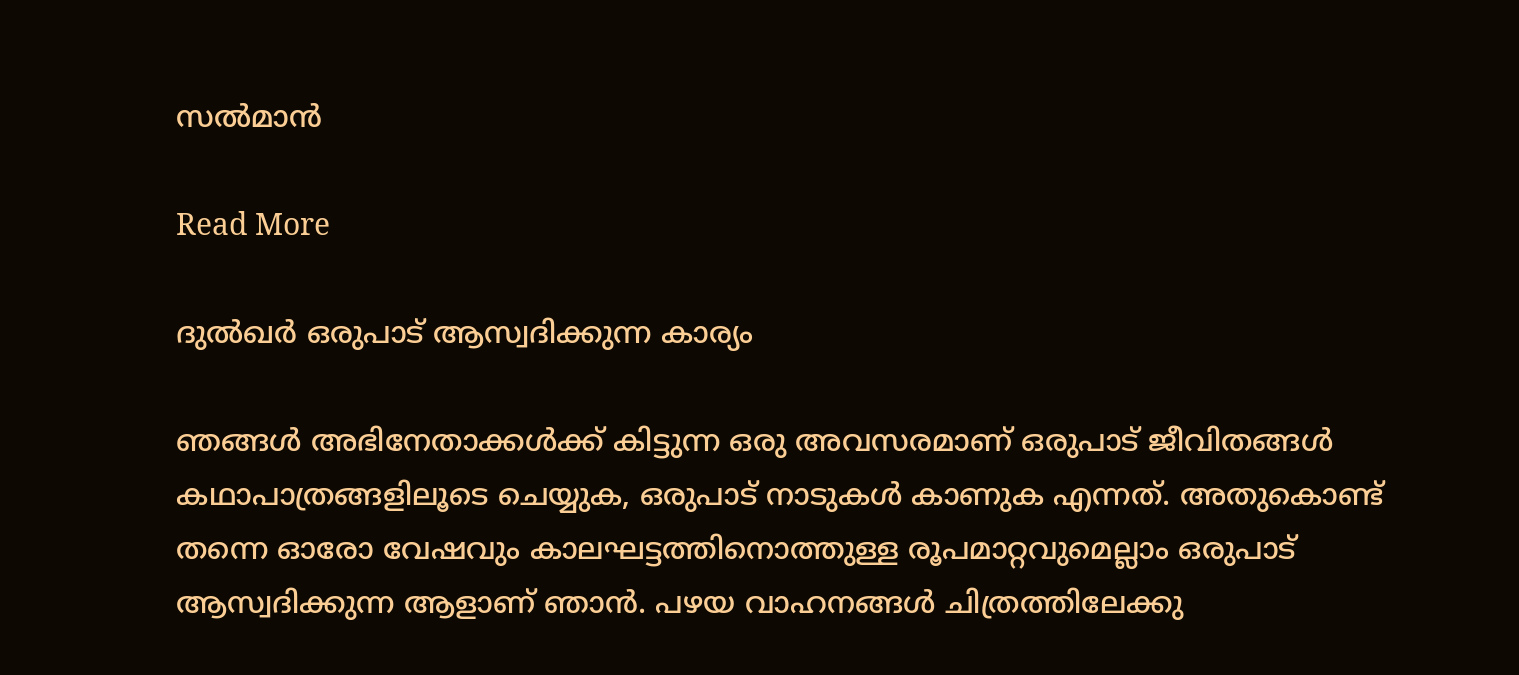സൽമാൻ

Read More

ദുൽഖർ ഒരുപാട് ആസ്വദിക്കുന്ന കാര്യം

ഞങ്ങൾ അഭിനേതാക്കൾക്ക് കിട്ടുന്ന ഒരു അവസരമാണ് ഒരുപാട് ജീവിതങ്ങൾ കഥാപാത്രങ്ങളിലൂടെ ചെയ്യുക, ഒരുപാട് നാടുകൾ കാണുക എന്നത്. അതുകൊണ്ട് തന്നെ ഓരോ വേഷവും കാലഘട്ടത്തിനൊത്തുള്ള രൂപമാറ്റവുമെല്ലാം ഒരുപാട് ആസ്വദിക്കുന്ന ആളാണ് ഞാൻ. പഴയ വാഹനങ്ങൾ ചിത്രത്തിലേക്കു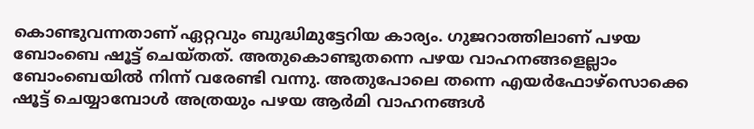കൊണ്ടുവന്നതാണ് ഏറ്റവും ബുദ്ധിമുട്ടേറിയ കാര്യം. ഗുജറാത്തിലാണ് പഴയ ബോംബെ ഷൂട്ട് ചെയ്തത്. അതുകൊണ്ടുതന്നെ പഴയ വാഹനങ്ങളെല്ലാം ബോംബെയിൽ നിന്ന് വരേണ്ടി വന്നു. അതുപോലെ തന്നെ എയർഫോഴ്സൊക്കെ ഷൂട്ട് ചെയ്യാമ്പോൾ അത്രയും പഴയ ആർമി വാഹനങ്ങൾ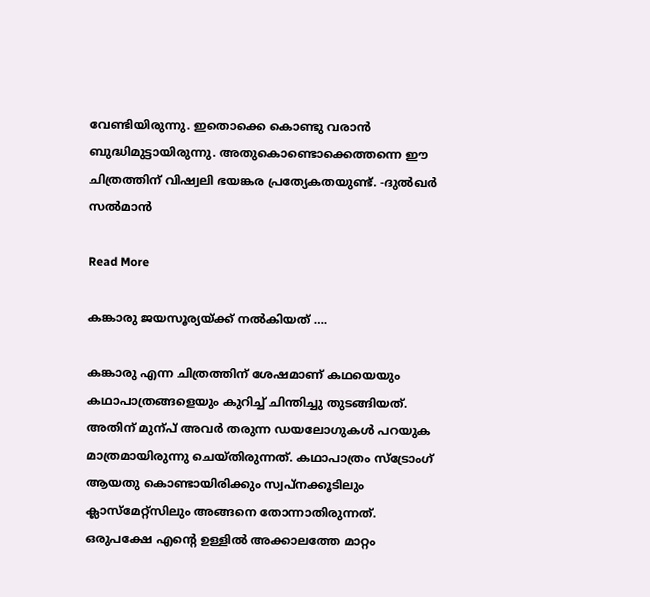വേണ്ടിയിരുന്നു. ഇതൊക്കെ കൊണ്ടു വരാൻ ബുദ്ധിമുട്ടായിരുന്നു. അതുകൊണ്ടൊക്കെത്തന്നെ ഈ ചിത്രത്തിന് വിഷ്വലി ഭയങ്കര പ്രത്യേകതയുണ്ട്. -ദുൽഖർ സൽമാൻ

Read More

കങ്കാരു ജയസൂര്യയ്ക്ക് നൽകിയത് ….

കങ്കാരു എന്ന ചിത്രത്തിന് ശേഷമാണ് കഥയെയും കഥാപാത്രങ്ങളെയും കുറിച്ച് ചിന്തിച്ചു തുടങ്ങിയത്. അതിന് മുന്പ് അവര്‍ തരുന്ന ഡയലോഗുകള്‍ പറയുക മാത്രമായിരുന്നു ചെയ്തിരുന്നത്. കഥാപാത്രം സ്‌ട്രോംഗ് ആയതു കൊണ്ടായിരിക്കും സ്വപ്‌നക്കൂടിലും ക്ലാസ്‌മേറ്റ്‌സിലും അങ്ങനെ തോന്നാതിരുന്നത്. ഒരുപക്ഷേ എന്‍റെ ഉള്ളില്‍ അക്കാലത്തേ മാറ്റം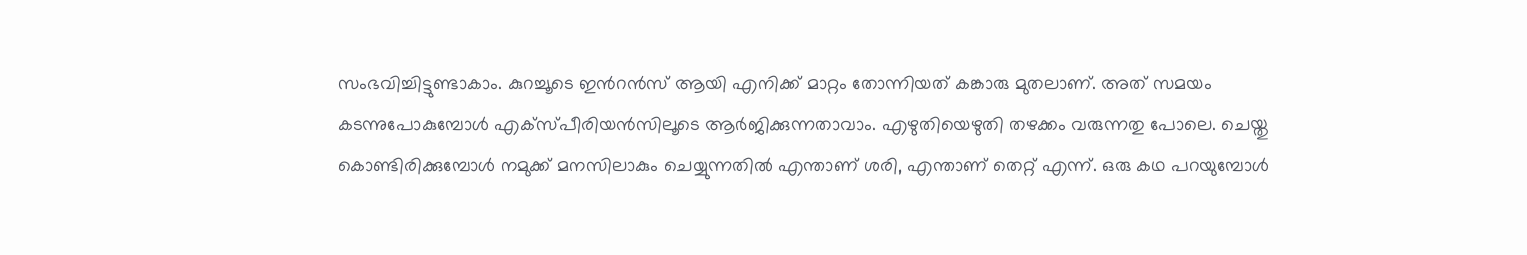സംഭവിച്ചിട്ടുണ്ടാകാം. കുറച്ചൂടെ ഇന്‍റന്‍സ് ആയി എനിക്ക് മാറ്റം തോന്നിയത് കങ്കാരു മുതലാണ്. അത് സമയം കടന്നുപോകുമ്പോള്‍ എക്‌സ്പീരിയന്‍സിലൂടെ ആര്‍ജിക്കുന്നതാവാം. എഴുതിയെഴുതി തഴക്കം വരുന്നതു പോലെ. ചെയ്തു കൊണ്ടിരിക്കുമ്പോള്‍ നമുക്ക് മനസിലാകും ചെയ്യുന്നതില്‍ എന്താണ് ശരി, എന്താണ് തെറ്റ് എന്ന്. ഒരു കഥ പറയുമ്പോള്‍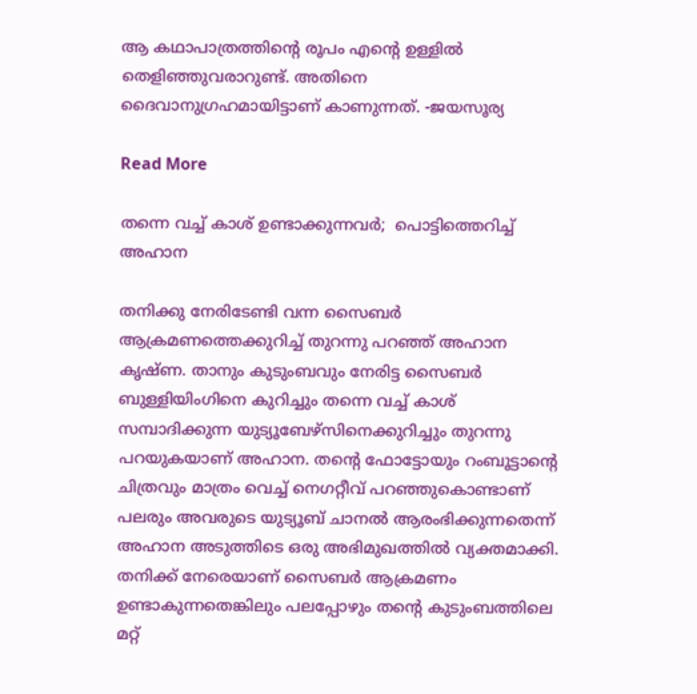ആ കഥാപാത്രത്തിന്‍റെ രൂപം എന്‍റെ ഉള്ളില്‍ തെളിഞ്ഞുവരാറുണ്ട്. അതിനെ ദൈവാനുഗ്രഹമായിട്ടാണ് കാണുന്നത്. -ജയസൂര്യ

Read More

തന്നെ വച്ച് കാശ് ഉണ്ടാക്കുന്നവർ;  പൊട്ടിത്തെറിച്ച് അഹാന

തനിക്കു നേരിടേണ്ടി വന്ന സൈബർ ആക്രമണത്തെക്കുറിച്ച് തുറന്നു പറഞ്ഞ് അഹാന കൃഷ്ണ. താനും കുടുംബവും നേരിട്ട സൈബർ ബുള്ളിയിംഗിനെ കുറിച്ചും തന്നെ വച്ച് കാശ് സമ്പാദിക്കുന്ന യുട്യൂബേഴ്സിനെക്കുറിച്ചും തുറന്നു പറയുകയാണ് അഹാന. തന്‍റെ ഫോട്ടോയും റംബൂട്ടാന്‍റെ ചിത്രവും മാത്രം വെച്ച് നെഗറ്റീവ് പറഞ്ഞുകൊണ്ടാണ് പലരും അവരുടെ യുട്യൂബ് ചാനൽ ആരംഭിക്കുന്നതെന്ന് അഹാന അടുത്തിടെ ഒരു അഭിമുഖത്തിൽ വ്യക്തമാക്കി. തനിക്ക് നേരെയാണ് സൈബർ ആക്രമണം ഉണ്ടാകുന്നതെങ്കിലും പലപ്പോഴും തന്‍റെ കുടുംബത്തിലെ മറ്റ്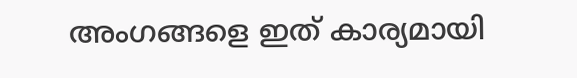അംഗങ്ങളെ ഇത് കാര്യമായി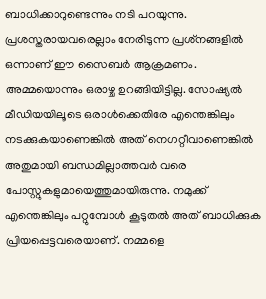ബാധിക്കാറുണ്ടെന്നും നടി പറയുന്നു. പ്രശസ്തരായവരെല്ലാം നേരിടുന്ന പ്രശ്‌നങ്ങളില്‍ ഒന്നാണ് ഈ സൈബർ ആക്രമണം. അമ്മയൊന്നും ഒരാഴ്ച ഉറങ്ങിയിട്ടില്ല. സോഷ്യല്‍ മീഡിയയിലൂടെ ഒരാള്‍ക്കെതിരേ എന്തെങ്കിലും നടക്കുകയാണെങ്കില്‍ അത് നെഗറ്റീവാണെങ്കില്‍ അതുമായി ബന്ധമില്ലാത്തവര്‍ വരെ പോസ്റ്റുകളുമായെത്തുമായിരുന്നു. നമുക്ക് എന്തെങ്കിലും പറ്റുമ്പോള്‍ കൂടുതല്‍ അത് ബാധിക്കുക പ്രിയപ്പെട്ടവരെയാണ്. നമ്മളെ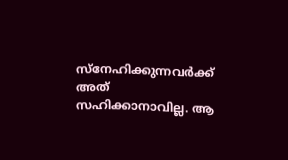സ്നേഹിക്കുന്നവര്‍ക്ക് അത് സഹിക്കാനാവില്ല. ആ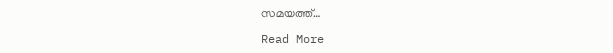സമയത്ത്…

Read More